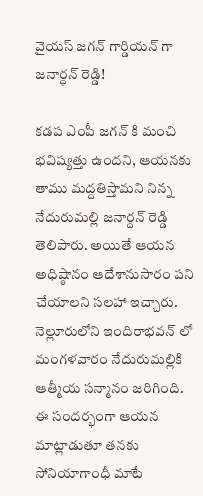వైయస్ జగన్ గార్డియన్ గా జనార్ధన్ రెడ్డి!

కడప ఎంపీ జగన్ కి మంచి భవిష్యత్తు ఉందని, ఆయనకు తాము మద్దతిస్తామని నిన్న నేదురుమల్లి జనార్దన్ రెడ్డి తెలిపారు. అయితే ఆయన అధిష్ఠానం ఆదేశానుసారం పని చేయాలని సలహా ఇచ్చారు. నెల్లూరులోని ఇందిరాభవన్ లో మంగళవారం నేదురుమల్లికి ఆత్మీయ సన్మానం జరిగింది.
ఈ సందర్భంగా ఆయన మాట్లాడుతూ తనకు సోనియాగాంధీ మాటే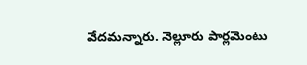వేదమన్నారు. నెల్లూరు పార్లమెంటు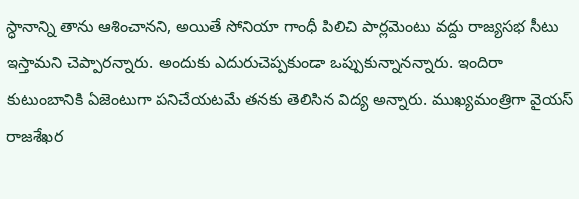స్ధానాన్ని తాను ఆశించానని, అయితే సోనియా గాంధీ పిలిచి పార్లమెంటు వద్దు రాజ్యసభ సీటు ఇస్తామని చెప్పారన్నారు. అందుకు ఎదురుచెప్పకుండా ఒప్పుకున్నానన్నారు. ఇందిరా కుటుంబానికి ఏజెంటుగా పనిచేయటమే తనకు తెలిసిన విద్య అన్నారు. ముఖ్యమంత్రిగా వైయస్ రాజశేఖర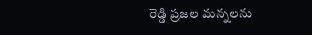రెడ్డి ప్రజల మన్నలను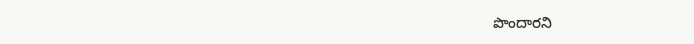పొందారని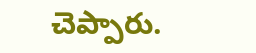చెప్పారు.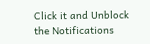Click it and Unblock the Notifications